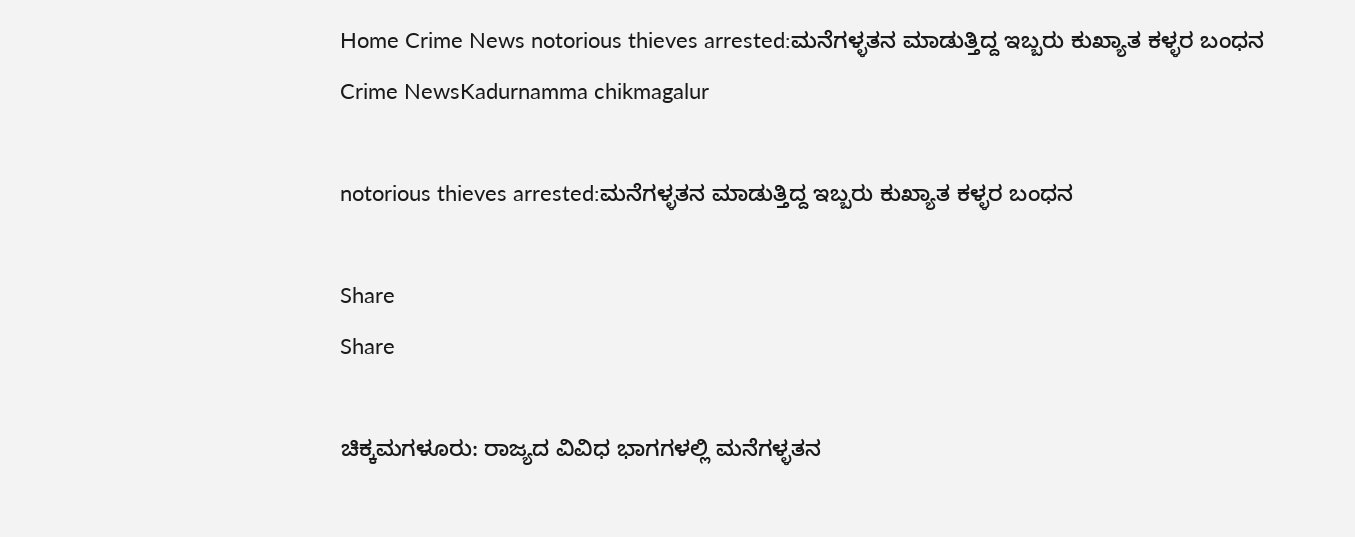Home Crime News notorious thieves arrested:ಮನೆಗಳ್ಳತನ ಮಾಡುತ್ತಿದ್ದ ಇಬ್ಬರು ಕುಖ್ಯಾತ ಕಳ್ಳರ ಬಂಧನ
Crime NewsKadurnamma chikmagalur

notorious thieves arrested:ಮನೆಗಳ್ಳತನ ಮಾಡುತ್ತಿದ್ದ ಇಬ್ಬರು ಕುಖ್ಯಾತ ಕಳ್ಳರ ಬಂಧನ

Share
Share

ಚಿಕ್ಕಮಗಳೂರು: ರಾಜ್ಯದ ವಿವಿಧ ಭಾಗಗಳಲ್ಲಿ ಮನೆಗಳ್ಳತನ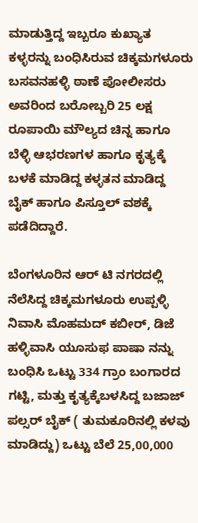ಮಾಡುತ್ತಿದ್ದ ಇಬ್ಬರೂ ಕುಖ್ಯಾತ ಕಳ್ಳರನ್ನು ಬಂಧಿಸಿರುವ ಚಿಕ್ಕಮಗಳೂರು ಬಸವನಹಳ್ಳಿ ಠಾಣೆ ಪೋಲೀಸರು ಅವರಿಂದ ಬರೋಬ್ಬರಿ 25 ಲಕ್ಷ ರೂಪಾಯಿ ಮೌಲ್ಯದ ಚಿನ್ನ ಹಾಗೂ ಬೆಳ್ಳಿ ಆಭರಣಗಳ ಹಾಗೂ ಕೃತ್ಯಕ್ಕೆ ಬಳಕೆ ಮಾಡಿದ್ದ ಕಳ್ಳತನ ಮಾಡಿದ್ದ ಬೈಕ್ ಹಾಗೂ ಪಿಸ್ತೂಲ್ ವಶಕ್ಕೆ ಪಡೆದಿದ್ದಾರೆ.

ಬೆಂಗಳೂರಿನ ಆರ್ ಟಿ ನಗರದಲ್ಲಿ ನೆಲೆಸಿದ್ದ ಚಿಕ್ಕಮಗಳೂರು ಉಪ್ಪಳ್ಳಿ ನಿವಾಸಿ ಮೊಹಮದ್ ಕಬೀರ್, ಡಿಜೆ ಹಳ್ಳಿವಾಸಿ ಯೂಸುಫ ಪಾಷಾ ನನ್ನು ಬಂಧಿಸಿ ಒಟ್ಟು 334 ಗ್ರಾಂ ಬಂಗಾರದ ಗಟ್ಟಿ, ಮತ್ತು ಕೃತ್ಯಕ್ಕೆಬಳಸಿದ್ದ ಬಜಾಜ್ ಪಲ್ಸರ್ ಬೈಕ್ ( ತುಮಕೂರಿನಲ್ಲಿ ಕಳವು ಮಾಡಿದ್ದು) ಒಟ್ಟು ಬೆಲೆ 25,00,000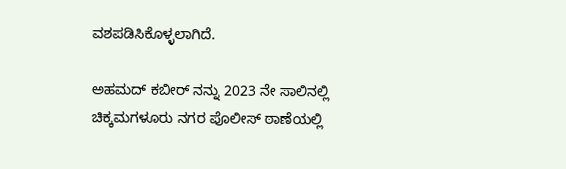ವಶಪಡಿಸಿಕೊಳ್ಳಲಾಗಿದೆ.

ಅಹಮದ್ ಕಬೀರ್ ನನ್ನು 2023 ನೇ ಸಾಲಿನಲ್ಲಿ ಚಿಕ್ಕಮಗಳೂರು ನಗರ ಪೊಲೀಸ್‌ ಠಾಣೆಯಲ್ಲಿ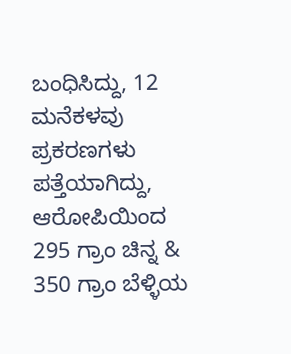ಬಂಧಿಸಿದ್ದು, 12 ಮನೆಕಳವು ಪ್ರಕರಣಗಳು ಪತ್ತೆಯಾಗಿದ್ದು, ಆರೋಪಿಯಿಂದ 295 ಗ್ರಾಂ ಚಿನ್ನ & 350 ಗ್ರಾಂ ಬೆಳ್ಳಿಯ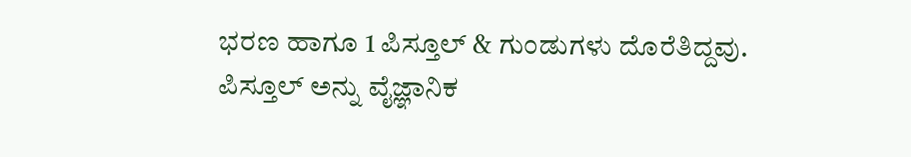ಭರಣ ಹಾಗೂ 1 ಪಿಸ್ತೂಲ್ & ಗುಂಡುಗಳು ದೊರೆತಿದ್ದವು.
ಪಿಸ್ತೂಲ್ ಅನ್ನು ವೈಜ್ಞಾನಿಕ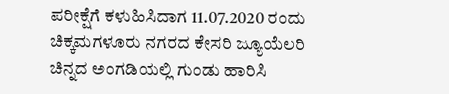ಪರೀಕ್ಷೆಗೆ ಕಳುಹಿಸಿದಾಗ 11.07.2020 ರಂದು ಚಿಕ್ಕಮಗಳೂರು ನಗರದ ಕೇಸರಿ ಜ್ಯೂಯೆಲರಿ ಚಿನ್ನದ ಅಂಗಡಿಯಲ್ಲಿ ಗುಂಡು ಹಾರಿಸಿ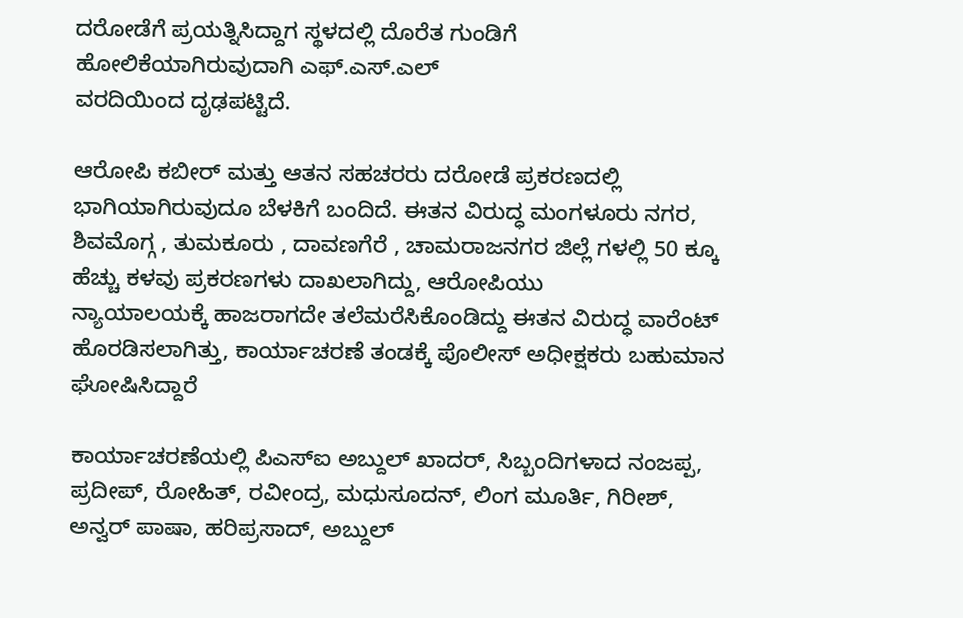ದರೋಡೆಗೆ ಪ್ರಯತ್ನಿಸಿದ್ದಾಗ ಸ್ಥಳದಲ್ಲಿ ದೊರೆತ ಗುಂಡಿಗೆ ಹೋಲಿಕೆಯಾಗಿರುವುದಾಗಿ ಎಫ್.ಎಸ್.ಎಲ್
ವರದಿಯಿಂದ ದೃಢಪಟ್ಟಿದೆ.

ಆರೋಪಿ ಕಬೀರ್ ಮತ್ತು ಆತನ ಸಹಚರರು ದರೋಡೆ ಪ್ರಕರಣದಲ್ಲಿ ಭಾಗಿಯಾಗಿರುವುದೂ ಬೆಳಕಿಗೆ ಬಂದಿದೆ. ಈತನ ವಿರುದ್ಧ ಮಂಗಳೂರು ನಗರ, ಶಿವಮೊಗ್ಗ , ತುಮಕೂರು , ದಾವಣಗೆರೆ , ಚಾಮರಾಜನಗರ ಜಿಲ್ಲೆ ಗಳಲ್ಲಿ 50 ಕ್ಕೂ ಹೆಚ್ಚು ಕಳವು ಪ್ರಕರಣಗಳು ದಾಖಲಾಗಿದ್ದು, ಆರೋಪಿಯು
ನ್ಯಾಯಾಲಯಕ್ಕೆ ಹಾಜರಾಗದೇ ತಲೆಮರೆಸಿಕೊಂಡಿದ್ದು ಈತನ ವಿರುದ್ಧ ವಾರೆಂಟ್ ಹೊರಡಿಸಲಾಗಿತ್ತು, ಕಾರ್ಯಾಚರಣೆ ತಂಡಕ್ಕೆ ಪೊಲೀಸ್ ಅಧೀಕ್ಷಕರು ಬಹುಮಾನ ಘೋಷಿಸಿದ್ದಾರೆ

ಕಾರ್ಯಾಚರಣೆಯಲ್ಲಿ ಪಿಎಸ್ಐ ಅಬ್ದುಲ್ ಖಾದರ್, ಸಿಬ್ಬಂದಿಗಳಾದ ನಂಜಪ್ಪ, ಪ್ರದೀಪ್, ರೋಹಿತ್, ರವೀಂದ್ರ, ಮಧುಸೂದನ್, ಲಿಂಗ ಮೂರ್ತಿ, ಗಿರೀಶ್, ಅನ್ವರ್ ಪಾಷಾ, ಹರಿಪ್ರಸಾದ್, ಅಬ್ದುಲ್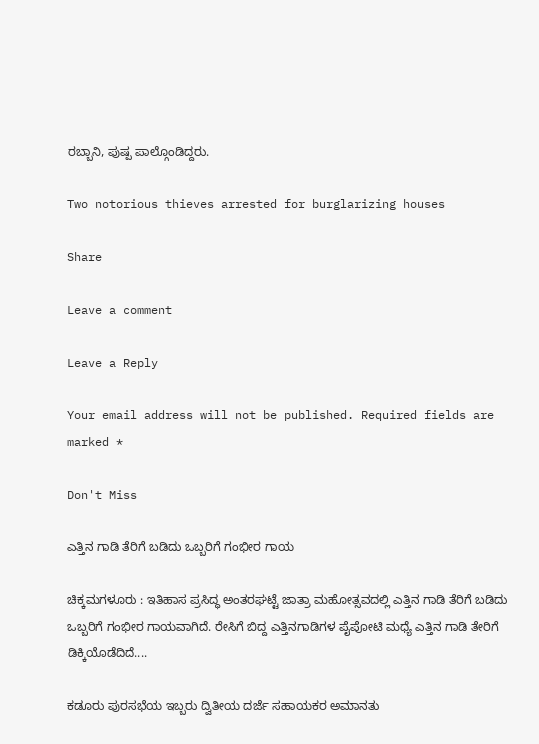ರಬ್ಬಾನಿ, ಪುಷ್ಪ ಪಾಲ್ಗೊಂಡಿದ್ದರು.

Two notorious thieves arrested for burglarizing houses

Share

Leave a comment

Leave a Reply

Your email address will not be published. Required fields are marked *

Don't Miss

ಎತ್ತಿನ ಗಾಡಿ ತೆರಿಗೆ ಬಡಿದು ಒಬ್ಬರಿಗೆ ಗಂಭೀರ ಗಾಯ

ಚಿಕ್ಕಮಗಳೂರು : ಇತಿಹಾಸ ಪ್ರಸಿದ್ಧ ಅಂತರಘಟ್ಟೆ ಜಾತ್ರಾ ಮಹೋತ್ಸವದಲ್ಲಿ ಎತ್ತಿನ ಗಾಡಿ ತೆರಿಗೆ ಬಡಿದು ಒಬ್ಬರಿಗೆ ಗಂಭೀರ ಗಾಯವಾಗಿದೆ. ರೇಸಿಗೆ ಬಿದ್ದ ಎತ್ತಿನಗಾಡಿಗಳ ಪೈಪೋಟಿ ಮಧ್ಯೆ ಎತ್ತಿನ ಗಾಡಿ ತೇರಿಗೆ ಡಿಕ್ಕಿಯೊಡೆದಿದೆ....

ಕಡೂರು ಪುರಸಭೆಯ ಇಬ್ಬರು ದ್ವಿತೀಯ ದರ್ಜೆ ಸಹಾಯಕರ ಅಮಾನತು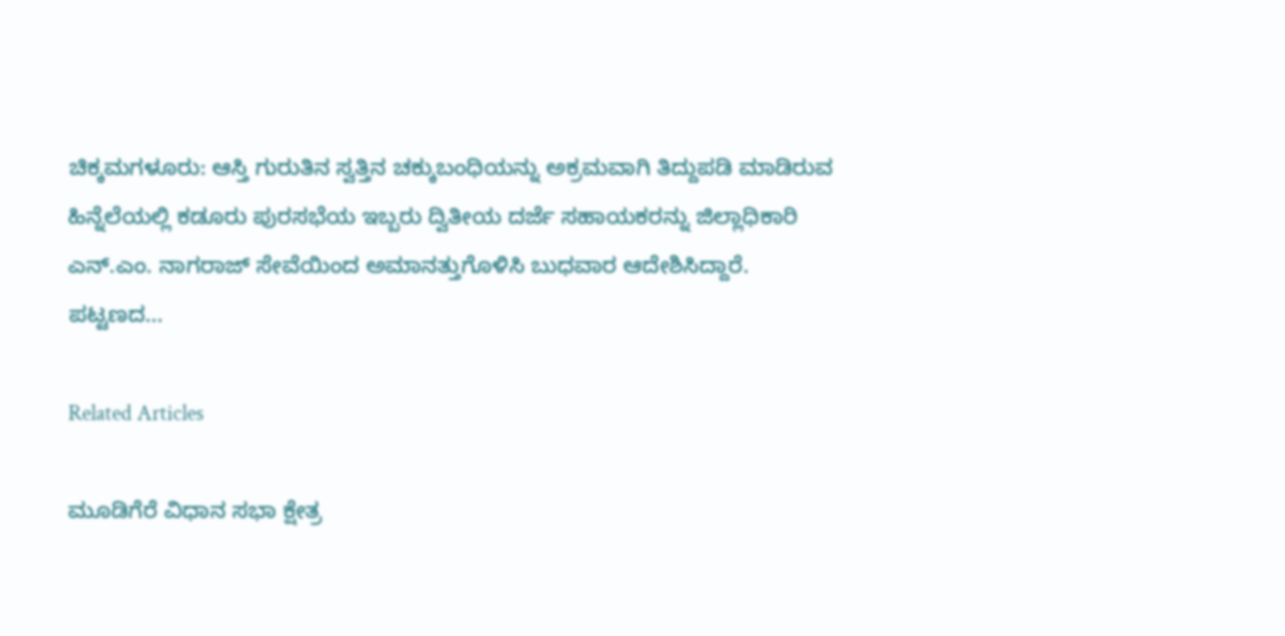ಚಿಕ್ಕಮಗಳೂರು: ಆಸ್ತಿ ಗುರುತಿನ ಸ್ವತ್ತಿನ ಚಕ್ಕುಬಂಧಿಯನ್ನು ಅಕ್ರಮವಾಗಿ ತಿದ್ದುಪಡಿ ಮಾಡಿರುವ ಹಿನ್ನೆಲೆಯಲ್ಲಿ ಕಡೂರು ಪುರಸಭೆಯ ಇಬ್ಬರು ದ್ವಿತೀಯ ದರ್ಜೆ ಸಹಾಯಕರನ್ನು ಜಿಲ್ಲಾಧಿಕಾರಿ ಎನ್.ಎಂ. ನಾಗರಾಜ್ ಸೇವೆಯಿಂದ ಅಮಾನತ್ತುಗೊಳಿಸಿ ಬುಧವಾರ ಆದೇಶಿಸಿದ್ದಾರೆ. ಪಟ್ಟಣದ...

Related Articles

ಮೂಡಿಗೆರೆ ವಿಧಾನ ಸಭಾ ಕ್ಷೇತ್ರ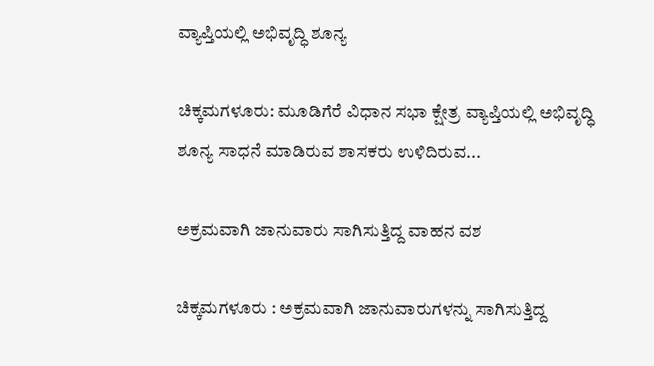ವ್ಯಾಪ್ತಿಯಲ್ಲಿ ಅಭಿವೃದ್ಧಿ ಶೂನ್ಯ

ಚಿಕ್ಕಮಗಳೂರು: ಮೂಡಿಗೆರೆ ವಿಧಾನ ಸಭಾ ಕ್ಷೇತ್ರ ವ್ಯಾಪ್ತಿಯಲ್ಲಿ ಅಭಿವೃದ್ಧಿ ಶೂನ್ಯ ಸಾಧನೆ ಮಾಡಿರುವ ಶಾಸಕರು ಉಳಿದಿರುವ...

ಅಕ್ರಮವಾಗಿ ಜಾನುವಾರು ಸಾಗಿಸುತ್ತಿದ್ದ ವಾಹನ ವಶ

ಚಿಕ್ಕಮಗಳೂರು : ಅಕ್ರಮವಾಗಿ ಜಾನುವಾರುಗಳನ್ನು ಸಾಗಿಸುತ್ತಿದ್ದ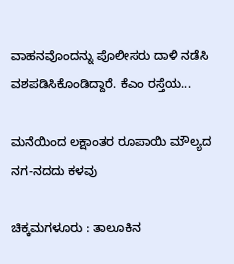ವಾಹನವೊಂದನ್ನು ಪೊಲೀಸರು ದಾಳಿ ನಡೆಸಿ ವಶಪಡಿಸಿಕೊಂಡಿದ್ದಾರೆ. ಕೆಎಂ ರಸ್ತೆಯ...

ಮನೆಯಿಂದ ಲಕ್ಷಾಂತರ ರೂಪಾಯಿ ಮೌಲ್ಯದ ನಗ-ನದದು ಕಳವು

ಚಿಕ್ಕಮಗಳೂರು : ತಾಲೂಕಿನ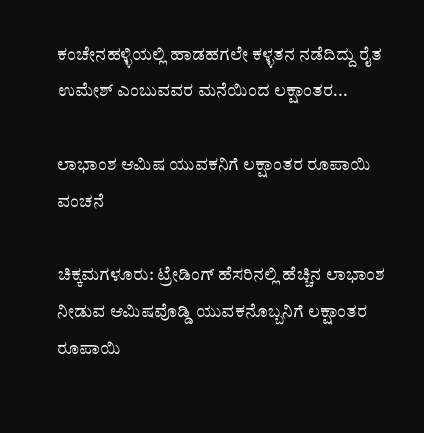ಕಂಚೇನಹಳ್ಳಿಯಲ್ಲಿ ಹಾಡಹಗಲೇ ಕಳ್ಳತನ ನಡೆದಿದ್ದು ರೈತ ಉಮೇಶ್ ಎಂಬುವವರ ಮನೆಯಿಂದ ಲಕ್ಷಾಂತರ...

ಲಾಭಾಂಶ ಆಮಿಷ ಯುವಕನಿಗೆ ಲಕ್ಷಾಂತರ ರೂಪಾಯಿ ವಂಚನೆ

ಚಿಕ್ಕಮಗಳೂರು: ಟ್ರೇಡಿಂಗ್ ಹೆಸರಿನಲ್ಲಿ ಹೆಚ್ಚಿನ ಲಾಭಾಂಶ ನೀಡುವ ಆಮಿಷವೊಡ್ಡಿ ಯುವಕನೊಬ್ಬನಿಗೆ ಲಕ್ಷಾಂತರ ರೂಪಾಯಿ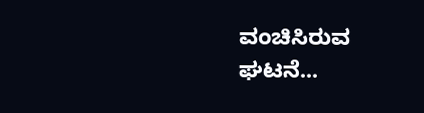ವಂಚಿಸಿರುವ ಘಟನೆ...